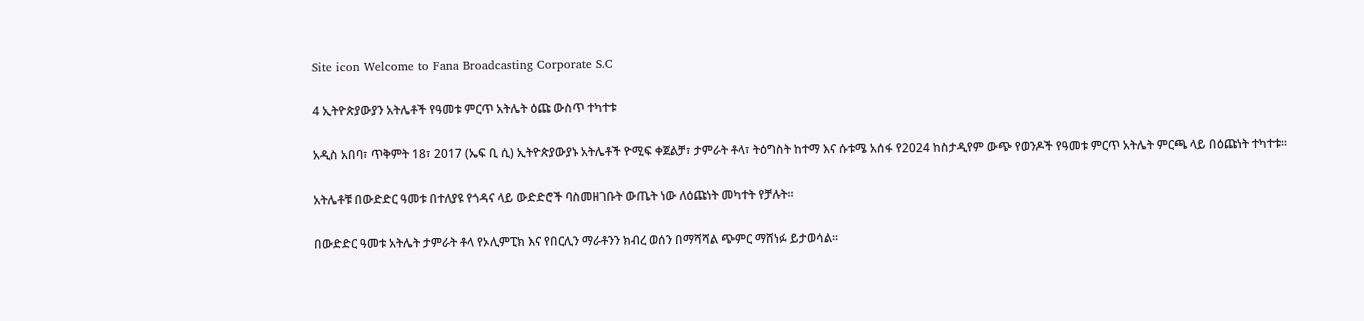Site icon Welcome to Fana Broadcasting Corporate S.C

4 ኢትዮጵያውያን አትሌቶች የዓመቱ ምርጥ አትሌት ዕጩ ውስጥ ተካተቱ

አዲስ አበባ፣ ጥቅምት 18፣ 2017 (ኤፍ ቢ ሲ) ኢትዮጵያውያኑ አትሌቶች ዮሚፍ ቀጀልቻ፣ ታምራት ቶላ፣ ትዕግስት ከተማ እና ሱቱሜ አሰፋ የ2024 ከስታዲየም ውጭ የወንዶች የዓመቱ ምርጥ አትሌት ምርጫ ላይ በዕጩነት ተካተቱ፡፡

አትሌቶቹ በውድድር ዓመቱ በተለያዩ የጎዳና ላይ ውድድሮች ባስመዘገቡት ውጤት ነው ለዕጩነት መካተት የቻሉት።

በውድድር ዓመቱ አትሌት ታምራት ቶላ የኦሊምፒክ እና የበርሊን ማራቶንን ክብረ ወሰን በማሻሻል ጭምር ማሸነፉ ይታወሳል፡፡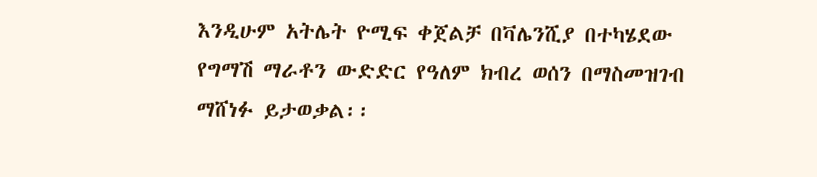እንዲሁም አትሌት ዮሚፍ ቀጀልቻ በቫሌንሺያ በተካሄደው የግማሽ ማራቶን ውድድር የዓለም ክብረ ወሰን በማስመዝገብ ማሸነፉ ይታወቃል፡፡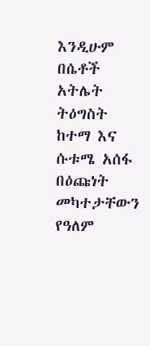እንዲሁም በሴቶች አትሌት ትዕግስት ከተማ እና ሱቱሜ አሰፋ በዕጩነት መካተታቸውን የዓለም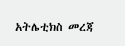አትሌቲክስ መረጃ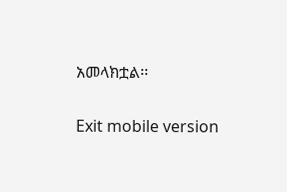አመላክቷል፡፡

Exit mobile version